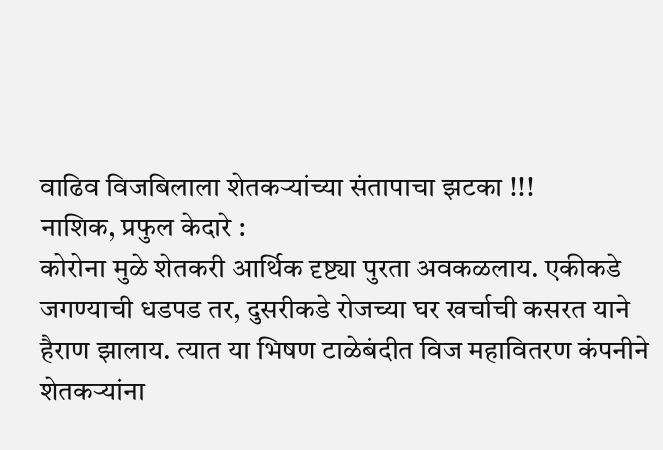वाढिव विजबिलाला शेतकऱ्यांच्या संतापाचा झटका !!!
नाशिक, प्रफुल केदारे :
कोरोना मुळे शेतकरी आर्थिक दृष्ट्या पुरता अवकळलाय. एकीकडे जगण्याची धडपड तर, दुसरीकडे रोजच्या घर खर्चाची कसरत याने हैराण झालाय. त्यात या भिषण टाळेबंदीत विज महावितरण कंपनीने शेतकऱ्यांना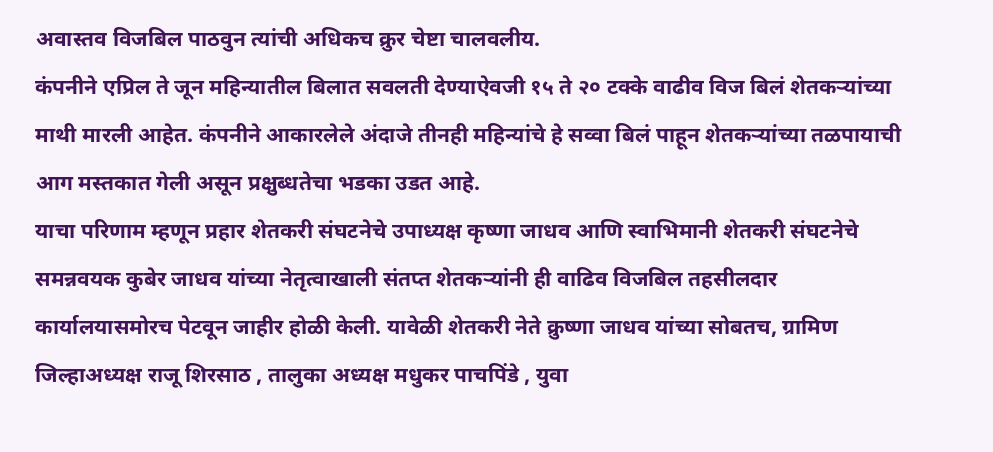अवास्तव विजबिल पाठवुन त्यांची अधिकच क्रुर चेष्टा चालवलीय.
कंपनीने एप्रिल ते जून महिन्यातील बिलात सवलती देण्याऐवजी १५ ते २० टक्के वाढीव विज बिलं शेतकऱ्यांच्या माथी मारली आहेत. कंपनीने आकारलेले अंदाजे तीनही महिन्यांचे हे सव्वा बिलं पाहून शेतकऱ्यांच्या तळपायाची आग मस्तकात गेली असून प्रक्षुब्धतेचा भडका उडत आहे.
याचा परिणाम म्हणून प्रहार शेतकरी संघटनेचे उपाध्यक्ष कृष्णा जाधव आणि स्वाभिमानी शेतकरी संघटनेचे समन्नवयक कुबेर जाधव यांच्या नेतृत्वाखाली संतप्त शेतकऱ्यांनी ही वाढिव विजबिल तहसीलदार कार्यालयासमोरच पेटवून जाहीर होळी केली. यावेळी शेतकरी नेते क्रुष्णा जाधव यांच्या सोबतच, ग्रामिण जिल्हाअध्यक्ष राजू शिरसाठ , तालुका अध्यक्ष मधुकर पाचपिंडे , युवा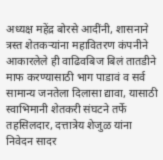अध्यक्ष महेंद्र बोरसे आदींनी, शासनाने त्रस्त शेतकऱ्यांना महावितरण कंपनीने आकारलेले ही वाढिवबिज बिलं तातडीने माफ करण्यासाठी भाग पाडावं व सर्व सामान्य जनतेला दिलासा द्यावा, यासाठी स्वाभिमानी शेतकरी संघटने तर्फे
तहसिलदार, दत्तात्रेय शेजुळ यांना निवेदन सादर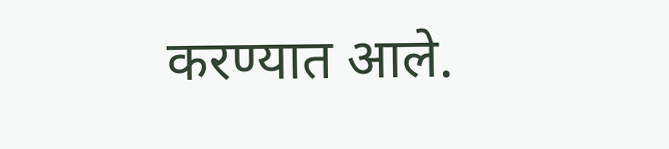करण्यात आले.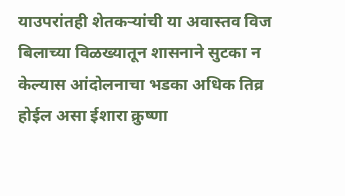याउपरांतही शेतकऱ्यांची या अवास्तव विज बिलाच्या विळख्यातून शासनाने सुटका न केल्यास आंदोलनाचा भडका अधिक तिव्र होईल असा ईशारा क्रुष्णा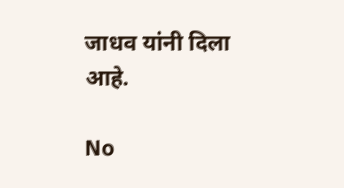जाधव यांनी दिला आहे.

No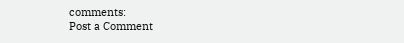comments:
Post a Comment